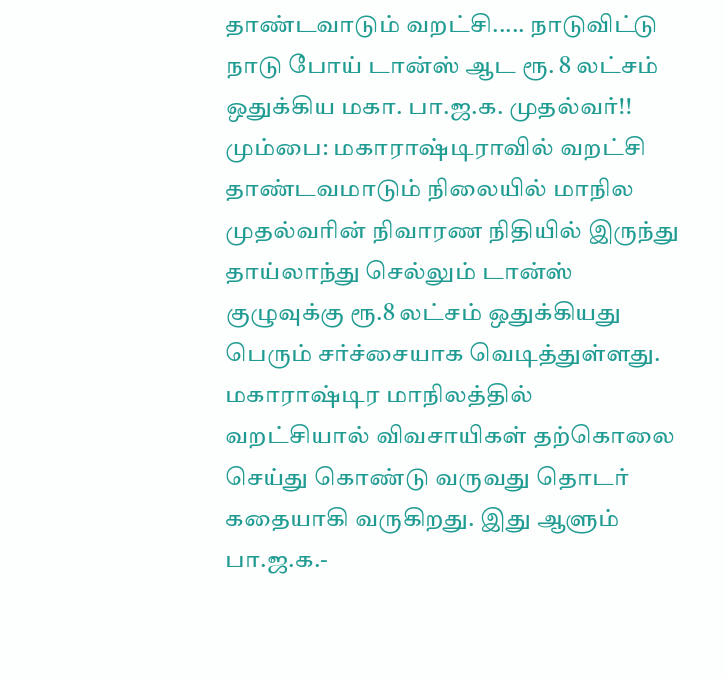தாண்டவாடும் வறட்சி..... நாடுவிட்டு நாடு போய் டான்ஸ் ஆட ரூ. 8 லட்சம் ஒதுக்கிய மகா. பா.ஜ.க. முதல்வர்!!
மும்பை: மகாராஷ்டிராவில் வறட்சி தாண்டவமாடும் நிலையில் மாநில முதல்வரின் நிவாரண நிதியில் இருந்து தாய்லாந்து செல்லும் டான்ஸ் குழுவுக்கு ரூ.8 லட்சம் ஒதுக்கியது பெரும் சர்ச்சையாக வெடித்துள்ளது.
மகாராஷ்டிர மாநிலத்தில் வறட்சியால் விவசாயிகள் தற்கொலை செய்து கொண்டு வருவது தொடர் கதையாகி வருகிறது. இது ஆளும் பா.ஜ.க.-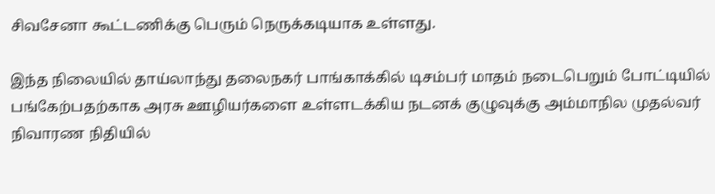சிவசேனா கூட்டணிக்கு பெரும் நெருக்கடியாக உள்ளது.

இந்த நிலையில் தாய்லாந்து தலைநகர் பாங்காக்கில் டிசம்பர் மாதம் நடைபெறும் போட்டியில் பங்கேற்பதற்காக அரசு ஊழியர்களை உள்ளடக்கிய நடனக் குழுவுக்கு அம்மாநில முதல்வர் நிவாரண நிதியில்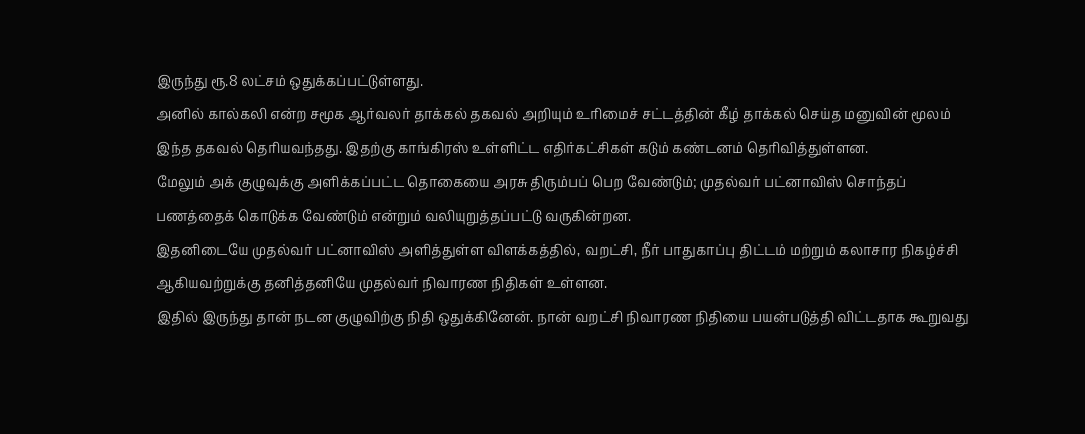இருந்து ரூ.8 லட்சம் ஒதுக்கப்பட்டுள்ளது.
அனில் கால்கலி என்ற சமூக ஆர்வலர் தாக்கல் தகவல் அறியும் உரிமைச் சட்டத்தின் கீழ் தாக்கல் செய்த மனுவின் மூலம் இந்த தகவல் தெரியவந்தது. இதற்கு காங்கிரஸ் உள்ளிட்ட எதிர்கட்சிகள் கடும் கண்டனம் தெரிவித்துள்ளன.
மேலும் அக் குழுவுக்கு அளிக்கப்பட்ட தொகையை அரசு திரும்பப் பெற வேண்டும்; முதல்வர் பட்னாவிஸ் சொந்தப் பணத்தைக் கொடுக்க வேண்டும் என்றும் வலியுறுத்தப்பட்டு வருகின்றன.
இதனிடையே முதல்வர் பட்னாவிஸ் அளித்துள்ள விளக்கத்தில், வறட்சி, நீர் பாதுகாப்பு திட்டம் மற்றும் கலாசார நிகழ்ச்சி ஆகியவற்றுக்கு தனித்தனியே முதல்வர் நிவாரண நிதிகள் உள்ளன.
இதில் இருந்து தான் நடன குழுவிற்கு நிதி ஒதுக்கினேன். நான் வறட்சி நிவாரண நிதியை பயன்படுத்தி விட்டதாக கூறுவது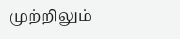முற்றிலும்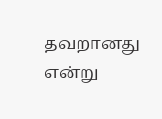தவறானது என்று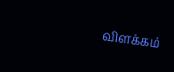விளக்கம்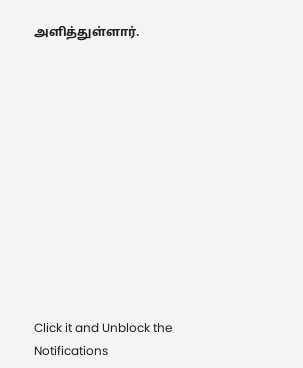அளித்துள்ளார்.












Click it and Unblock the Notifications